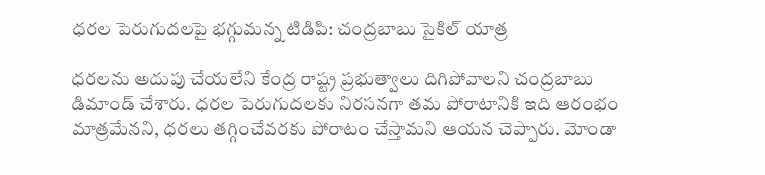ధరల పెరుగుదలపై భగ్గుమన్న టిడిపి: చంద్రబాబు సైకిల్ యాత్ర

ధరలను అదుపు చేయలేని కేంద్ర రాష్ట్ర ప్రభుత్వాలు దిగిపోవాలని చంద్రబాబు డిమాండ్ చేశారు. ధరల పెరుగుదలకు నిరసనగా తమ పోరాటానికి ఇది ఆరంభం మాత్రమేనని, ధరలు తగ్గించేవరకు పోరాటం చేస్తామని ఆయన చెప్పారు. మోండా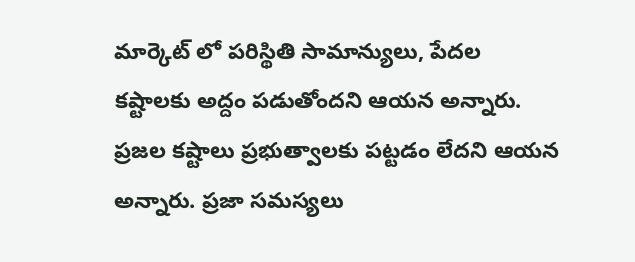మార్కెట్ లో పరిస్థితి సామాన్యులు, పేదల కష్టాలకు అద్దం పడుతోందని ఆయన అన్నారు. ప్రజల కష్టాలు ప్రభుత్వాలకు పట్టడం లేదని ఆయన అన్నారు. ప్రజా సమస్యలు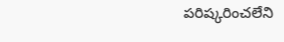పరిష్కరించలేని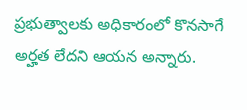ప్రభుత్వాలకు అధికారంలో కొనసాగే అర్హత లేదని ఆయన అన్నారు.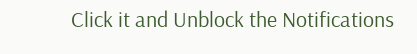Click it and Unblock the Notifications